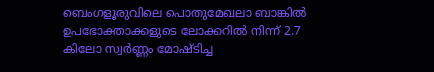ബെംഗളൂരുവിലെ പൊതുമേഖലാ ബാങ്കിൽ ഉപഭോക്താക്കളുടെ ലോക്കറിൽ നിന്ന് 2.7 കിലോ സ്വർണ്ണം മോഷ്ടിച്ച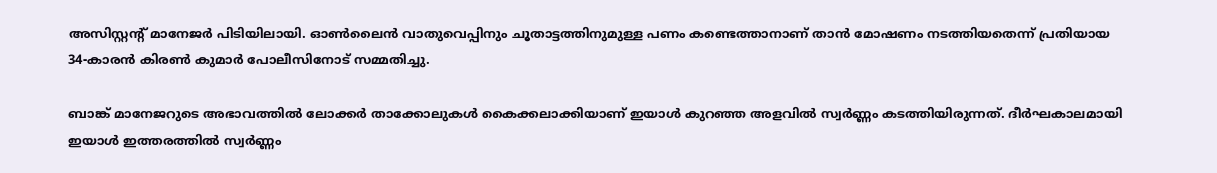അസിസ്റ്റന്റ് മാനേജർ പിടിയിലായി. ഓൺലൈൻ വാതുവെപ്പിനും ചൂതാട്ടത്തിനുമുള്ള പണം കണ്ടെത്താനാണ് താൻ മോഷണം നടത്തിയതെന്ന് പ്രതിയായ 34-കാരൻ കിരൺ കുമാർ പോലീസിനോട് സമ്മതിച്ചു.

ബാങ്ക് മാനേജറുടെ അഭാവത്തിൽ ലോക്കർ താക്കോലുകൾ കൈക്കലാക്കിയാണ് ഇയാൾ കുറഞ്ഞ അളവിൽ സ്വർണ്ണം കടത്തിയിരുന്നത്. ദീർഘകാലമായി ഇയാൾ ഇത്തരത്തിൽ സ്വർണ്ണം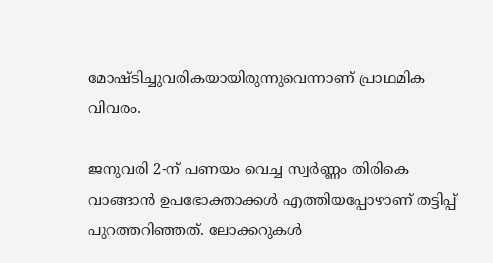മോഷ്ടിച്ചുവരികയായിരുന്നുവെന്നാണ് പ്രാഥമിക വിവരം.

ജനുവരി 2-ന് പണയം വെച്ച സ്വർണ്ണം തിരികെ വാങ്ങാൻ ഉപഭോക്താക്കൾ എത്തിയപ്പോഴാണ് തട്ടിപ്പ് പുറത്തറിഞ്ഞത്. ലോക്കറുകൾ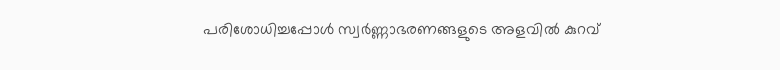പരിശോധിച്ചപ്പോൾ സ്വർണ്ണാഭരണങ്ങളുടെ അളവിൽ കുറവ്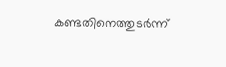കണ്ടതിനെത്തുടർന്ന്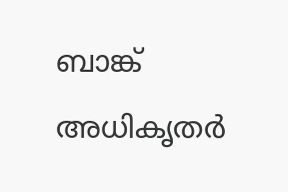ബാങ്ക് അധികൃതർ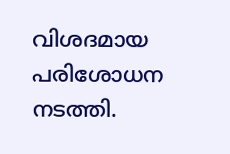വിശദമായ പരിശോധന നടത്തി.